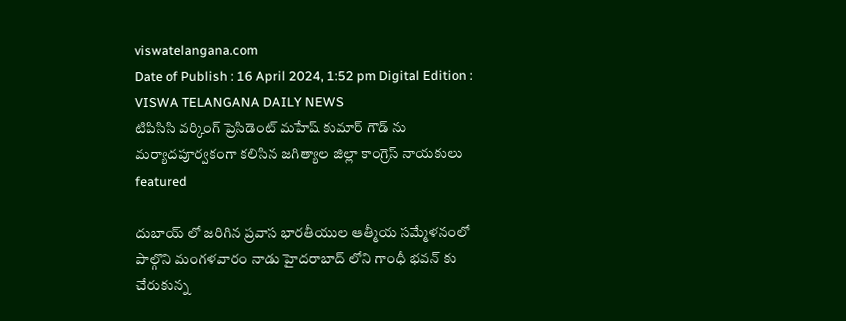viswatelangana.com
Date of Publish : 16 April 2024, 1:52 pm Digital Edition : VISWA TELANGANA DAILY NEWS
టిపిసిసి వర్కింగ్ ప్రెసిడెంట్ మహేష్ కుమార్ గౌడ్ ను మర్యాదపూర్వకంగా కలిసిన జగిత్యాల జిల్లా కాంగ్రెస్ నాయకులు
featured

దుబాయ్ లో జరిగిన ప్రవాస భారతీయుల ఆత్మీయ సమ్మేళనంలో పాల్గొని మంగళవారం నాడు హైదరాబాద్ లోని గాంధీ భవన్ కు చేరుకున్న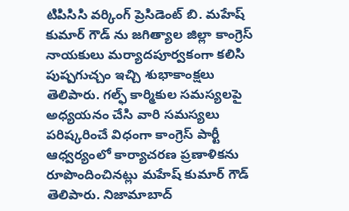టిపిసిసి వర్కింగ్ ప్రెసిడెంట్ బి. మహేష్ కుమార్ గౌడ్ ను జగిత్యాల జిల్లా కాంగ్రెస్ నాయకులు మర్యాదపూర్వకంగా కలిసి పుష్పగుచ్చం ఇచ్చి శుభాకాంక్షలు తెలిపారు. గల్ఫ్ కార్మికుల సమస్యలపై అధ్యయనం చేసి వారి సమస్యలు పరిష్కరించే విధంగా కాంగ్రెస్ పార్టీ ఆధ్వర్యంలో కార్యాచరణ ప్రణాళికను రూపొందించినట్లు మహేష్ కుమార్ గౌడ్ తెలిపారు. నిజామాబాద్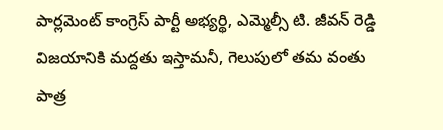పార్లమెంట్ కాంగ్రెస్ పార్టీ అభ్యర్థి, ఎమ్మెల్సీ టి. జీవన్ రెడ్డి విజయానికి మద్దతు ఇస్తామనీ, గెలుపులో తమ వంతు పాత్ర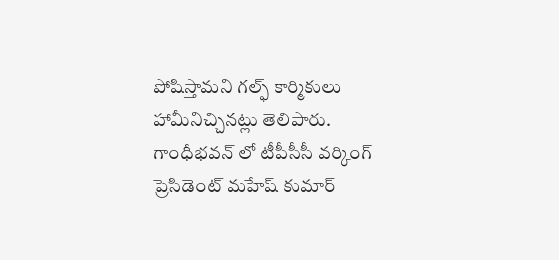పోషిస్తామని గల్ఫ్ కార్మికులు హామీనిచ్చినట్లు తెలిపారు. గాంధీభవన్ లో టీపీసీసీ వర్కింగ్ ప్రెసిడెంట్ మహేష్ కుమార్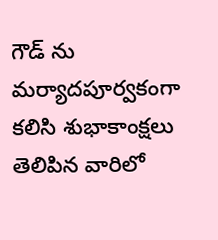గౌడ్ ను మర్యాదపూర్వకంగా కలిసి శుభాకాంక్షలు తెలిపిన వారిలో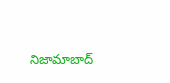నిజామాబాద్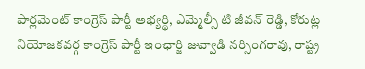పార్లమెంట్ కాంగ్రెస్ పార్టీ అభ్యర్థి, ఎమ్మెల్సీ టి జీవన్ రెడ్డి, కోరుట్ల నియోజకవర్గ కాంగ్రెస్ పార్టీ ఇంఛార్జి జువ్వాడి నర్సింగరావు, రాష్ట్ర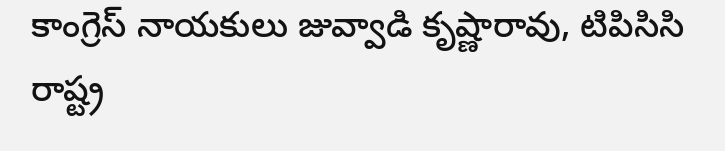కాంగ్రెస్ నాయకులు జువ్వాడి కృష్ణారావు, టిపిసిసి రాష్ట్ర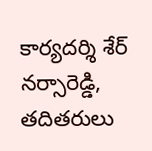కార్యదర్శి శేర్ నర్సారెడ్డి, తదితరులు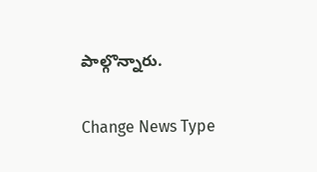పాల్గొన్నారు.

Change News Type